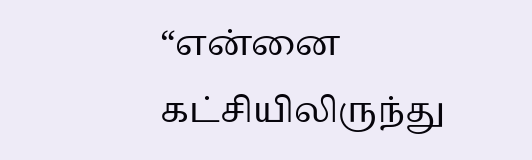“என்னை கட்சியிலிருந்து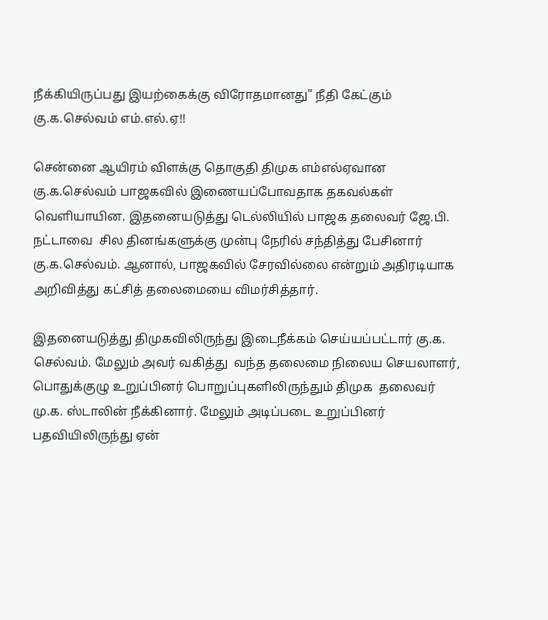நீக்கியிருப்பது இயற்கைக்கு விரோதமானது” நீதி கேட்கும் கு.க.செல்வம் எம்.எல்.ஏ!!

சென்னை ஆயிரம் விளக்கு தொகுதி திமுக எம்எல்ஏவான கு.க.செல்வம் பாஜகவில் இணையப்போவதாக தகவல்கள் வெளியாயின. இதனையடுத்து டெல்லியில் பாஜக தலைவர் ஜே.பி. நட்டாவை  சில தினங்களுக்கு முன்பு நேரில் சந்தித்து பேசினார் கு.க.செல்வம். ஆனால், பாஜகவில் சேரவில்லை என்றும் அதிரடியாக அறிவித்து கட்சித் தலைமையை விமர்சித்தார்.

இதனையடுத்து திமுகவிலிருந்து இடைநீக்கம் செய்யப்பட்டார் கு.க. செல்வம். மேலும் அவர் வகித்து  வந்த தலைமை நிலைய செயலாளர், பொதுக்குழு உறுப்பினர் பொறுப்புகளிலிருந்தும் திமுக  தலைவர் மு.க. ஸ்டாலின் நீக்கினார். மேலும் அடிப்படை உறுப்பினர் பதவியிலிருந்து ஏன்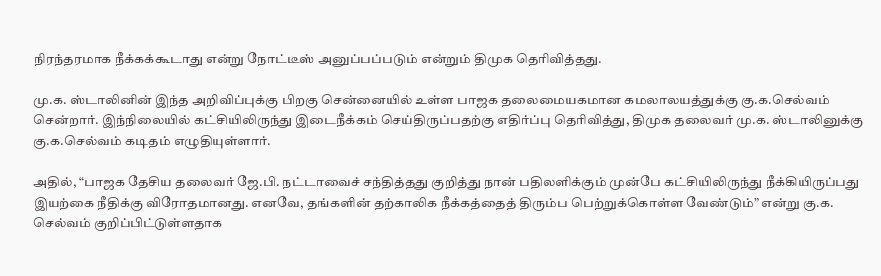நிரந்தரமாக நீக்கக்கூடாது என்று நோட்டீஸ் அனுப்பப்படும் என்றும் திமுக தெரிவித்தது.

மு.க. ஸ்டாலினின் இந்த அறிவிப்புக்கு பிறகு சென்னையில் உள்ள பாஜக தலைமையகமான கமலாலயத்துக்கு கு.க.செல்வம் சென்றார். இந்நிலையில் கட்சியிலிருந்து இடைநீக்கம் செய்திருப்பதற்கு எதிர்ப்பு தெரிவித்து, திமுக தலைவர் மு.க. ஸ்டாலினுக்கு கு.க.செல்வம் கடிதம் எழுதியுள்ளார்.

அதில், “பாஜக தேசிய தலைவர் ஜே.பி. நட்டாவைச் சந்தித்தது குறித்து நான் பதிலளிக்கும் முன்பே கட்சியிலிருந்து நீக்கியிருப்பது இயற்கை நீதிக்கு விரோதமானது. எனவே, தங்களின் தற்காலிக நீக்கத்தைத் திரும்ப பெற்றுக்கொள்ள வேண்டும்” என்று கு.க. செல்வம் குறிப்பிட்டுள்ளதாக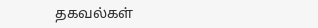தகவல்கள்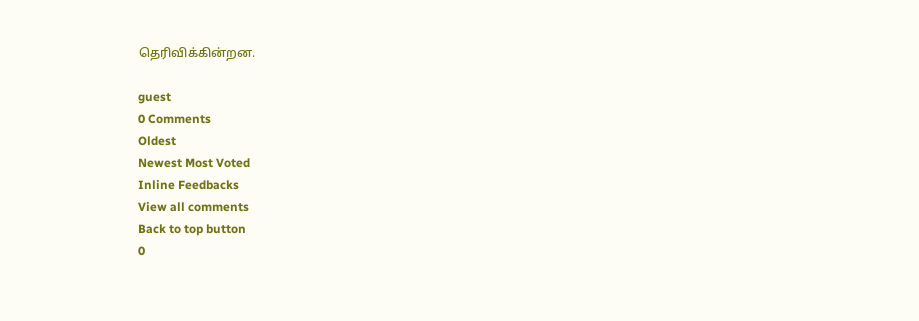தெரிவிக்கின்றன.

guest
0 Comments
Oldest
Newest Most Voted
Inline Feedbacks
View all comments
Back to top button
0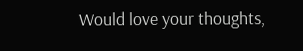Would love your thoughts,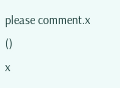please comment.x
()
x